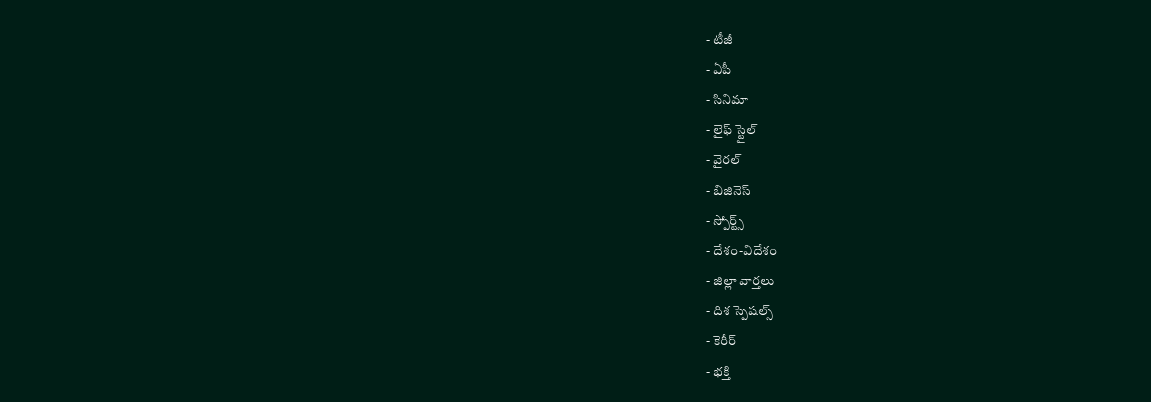- టీజీ
- ఏపీ
- సినిమా
- లైఫ్ స్టైల్
- వైరల్
- బిజినెస్
- స్పోర్ట్స్
- దేశం-విదేశం
- జిల్లా వార్తలు
- దిశ స్పెషల్స్
- కెరీర్
- భక్తి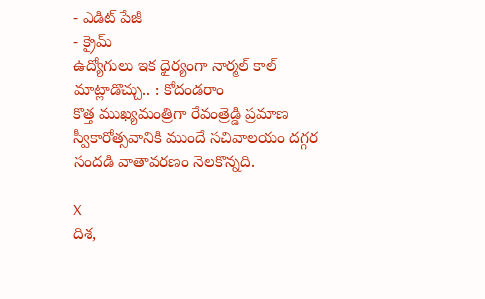- ఎడిట్ పేజీ
- క్రైమ్
ఉద్యోగులు ఇక ధైర్యంగా నార్మల్ కాల్ మాట్లాడొచ్చు.. : కోదండరాం
కొత్త ముఖ్యమంత్రిగా రేవంత్రెడ్డి ప్రమాణ స్వీకారోత్సవానికి ముందే సచివాలయం దగ్గర సందడి వాతావరణం నెలకొన్నది.

X
దిశ,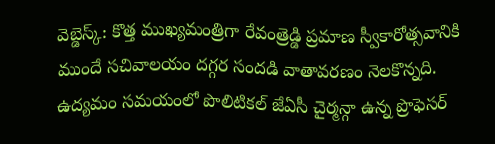వెబ్డెస్క్: కొత్త ముఖ్యమంత్రిగా రేవంత్రెడ్డి ప్రమాణ స్వీకారోత్సవానికి ముందే సచివాలయం దగ్గర సందడి వాతావరణం నెలకొన్నది. ఉద్యమం సమయంలో పొలిటికల్ జేఏసీ చైర్మన్గా ఉన్న ప్రొఫెసర్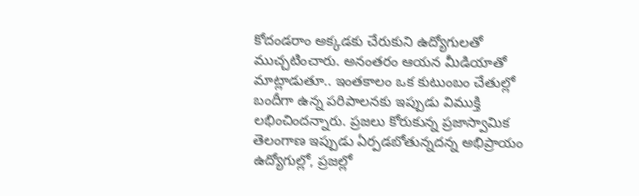కోదండరాం అక్కడకు చేరుకుని ఉద్యోగులతో ముచ్చటించారు. అనంతరం ఆయన మీడియాతో మాట్లాడుతూ.. ఇంతకాలం ఒక కుటుంబం చేతుల్లో బందీగా ఉన్న పరిపాలనకు ఇప్పుడు విముక్తి లభించిందన్నారు. ప్రజలు కోరుకున్న ప్రజాస్వామిక తెలంగాణ ఇప్పుడు ఏర్పడబోతున్నదన్న అభిప్రాయం ఉద్యోగుల్లో, ప్రజల్లో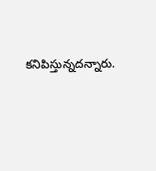కనిపిస్తున్నదన్నారు.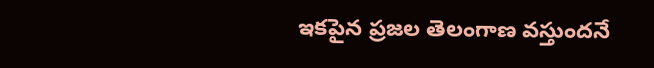ఇకపైన ప్రజల తెలంగాణ వస్తుందనే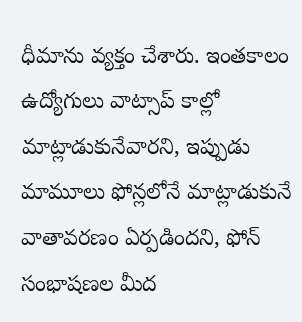ధీమాను వ్యక్తం చేశారు. ఇంతకాలం ఉద్యోగులు వాట్సాప్ కాల్లో మాట్లాడుకునేవారని, ఇప్పుడు మామూలు ఫోన్లలోనే మాట్లాడుకునే వాతావరణం ఏర్పడిందని, ఫోన్ సంభాషణల మీద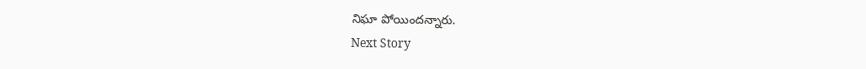నిఘా పోయిందన్నారు.
Next Story